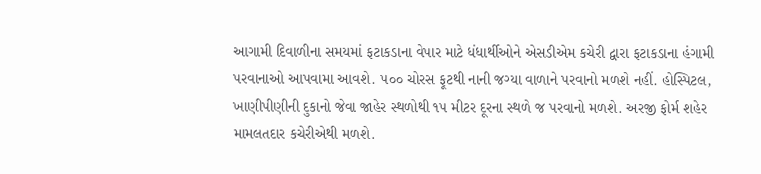આગામી દિવાળીના સમયમાં ફટાકડાના વેપાર માટે ધંધાર્થીઓને એસડીએમ કચેરી દ્વારા ફટાકડાના હંગામી પરવાનાઓ આપવામા આવશે. ૫૦૦ ચોરસ ફૂટથી નાની જગ્યા વાળાને પરવાનો મળશે નહીં. હોસ્પિટલ, ખાણીપીણીની દુકાનો જેવા જાહેર સ્થળોથી ૧૫ મીટર દૂરના સ્થળે જ પરવાનો મળશે. અરજી ફોર્મ શહેર મામલતદાર કચેરીએથી મળશે.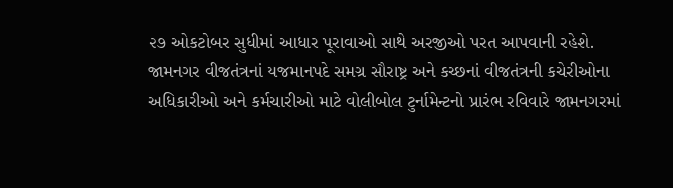૨૭ ઓકટોબર સુધીમાં આધાર પૂરાવાઓ સાથે અરજીઓ પરત આપવાની રહેશે.
જામનગર વીજતંત્રનાં યજમાનપદે સમગ્ર સૌરાષ્ટ્ર અને કચ્છનાં વીજતંત્રની કચેરીઓના અધિકારીઓ અને કર્મચારીઓ માટે વોલીબોલ ટુર્નામેન્ટનો પ્રારંભ રવિવારે જામનગરમાં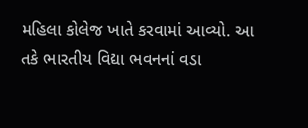મહિલા કોલેજ ખાતે કરવામાં આવ્યો. આ તકે ભારતીય વિદ્યા ભવનનાં વડા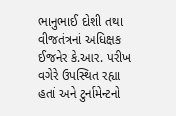ભાનુભાઈ દોશી તથા વીજતંત્રનાં અધિક્ષક ઈજનેર કે.આર. પરીખ વગેરે ઉપસ્થિત રહ્યા હતાં અને ટુર્નામેન્ટનો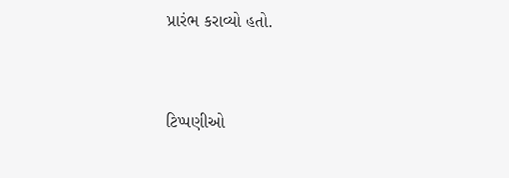પ્રારંભ કરાવ્યો હતો.


ટિપ્પણીઓ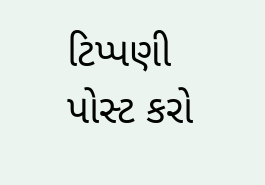ટિપ્પણી પોસ્ટ કરો